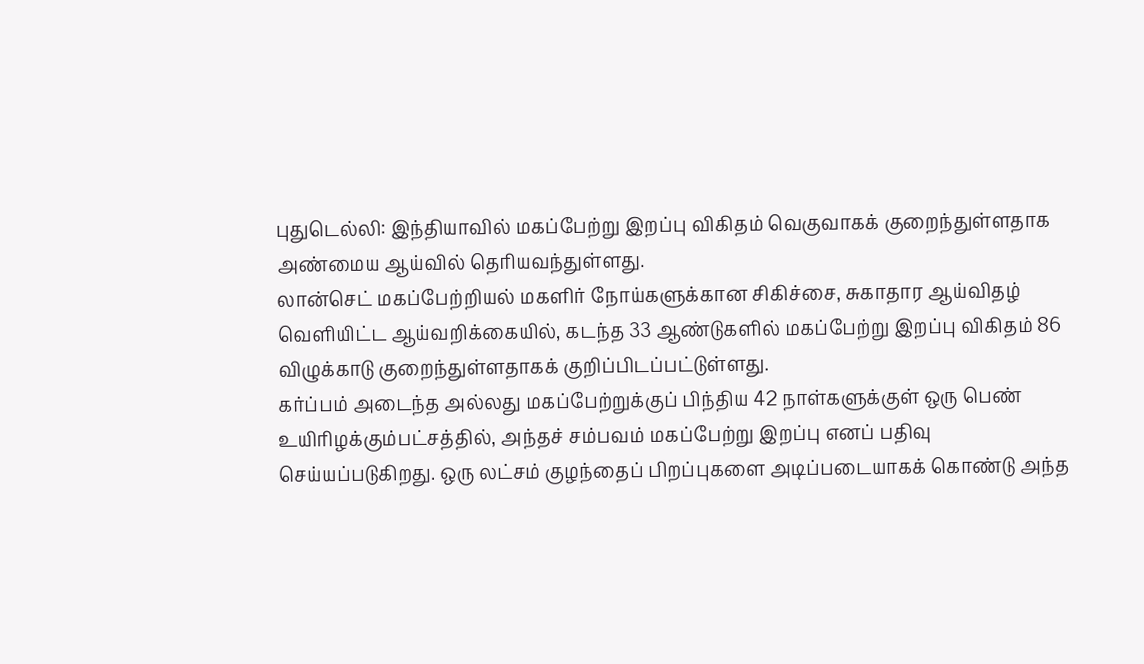புதுடெல்லி: இந்தியாவில் மகப்பேற்று இறப்பு விகிதம் வெகுவாகக் குறைந்துள்ளதாக அண்மைய ஆய்வில் தெரியவந்துள்ளது.
லான்செட் மகப்பேற்றியல் மகளிர் நோய்களுக்கான சிகிச்சை, சுகாதார ஆய்விதழ் வெளியிட்ட ஆய்வறிக்கையில், கடந்த 33 ஆண்டுகளில் மகப்பேற்று இறப்பு விகிதம் 86 விழுக்காடு குறைந்துள்ளதாகக் குறிப்பிடப்பட்டுள்ளது.
கர்ப்பம் அடைந்த அல்லது மகப்பேற்றுக்குப் பிந்திய 42 நாள்களுக்குள் ஒரு பெண் உயிரிழக்கும்பட்சத்தில், அந்தச் சம்பவம் மகப்பேற்று இறப்பு எனப் பதிவு செய்யப்படுகிறது. ஒரு லட்சம் குழந்தைப் பிறப்புகளை அடிப்படையாகக் கொண்டு அந்த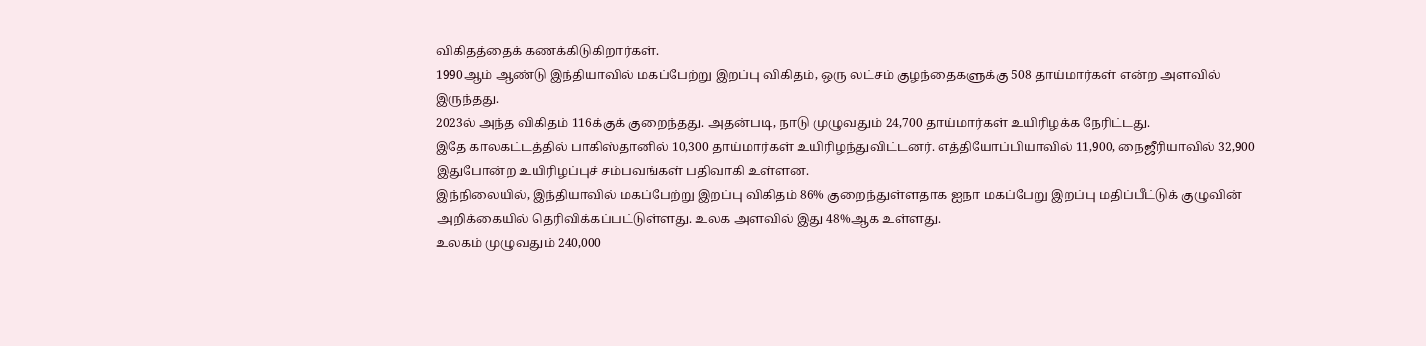விகிதத்தைக் கணக்கிடுகிறார்கள்.
1990ஆம் ஆண்டு இந்தியாவில் மகப்பேற்று இறப்பு விகிதம், ஒரு லட்சம் குழந்தைகளுக்கு 508 தாய்மார்கள் என்ற அளவில் இருந்தது.
2023ல் அந்த விகிதம் 116க்குக் குறைந்தது. அதன்படி, நாடு முழுவதும் 24,700 தாய்மார்கள் உயிரிழக்க நேரிட்டது.
இதே காலகட்டத்தில் பாகிஸ்தானில் 10,300 தாய்மார்கள் உயிரிழந்துவிட்டனர். எத்தியோப்பியாவில் 11,900, நைஜீரியாவில் 32,900 இதுபோன்ற உயிரிழப்புச் சம்பவங்கள் பதிவாகி உள்ளன.
இந்நிலையில், இந்தியாவில் மகப்பேற்று இறப்பு விகிதம் 86% குறைந்துள்ளதாக ஐநா மகப்பேறு இறப்பு மதிப்பீட்டுக் குழுவின் அறிக்கையில் தெரிவிக்கப்பட்டுள்ளது. உலக அளவில் இது 48%ஆக உள்ளது.
உலகம் முழுவதும் 240,000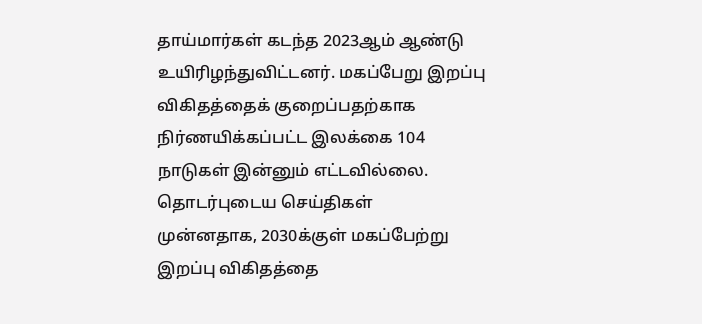தாய்மார்கள் கடந்த 2023ஆம் ஆண்டு உயிரிழந்துவிட்டனர். மகப்பேறு இறப்பு விகிதத்தைக் குறைப்பதற்காக நிர்ணயிக்கப்பட்ட இலக்கை 104 நாடுகள் இன்னும் எட்டவில்லை.
தொடர்புடைய செய்திகள்
முன்னதாக, 2030க்குள் மகப்பேற்று இறப்பு விகிதத்தை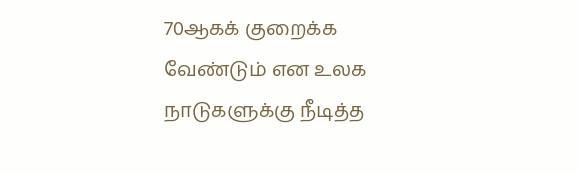70ஆகக் குறைக்க வேண்டும் என உலக நாடுகளுக்கு நீடித்த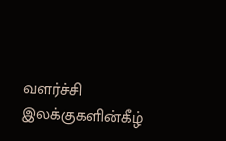வளர்ச்சி இலக்குகளின்கீழ்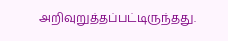அறிவுறுத்தப்பட்டிருந்தது.